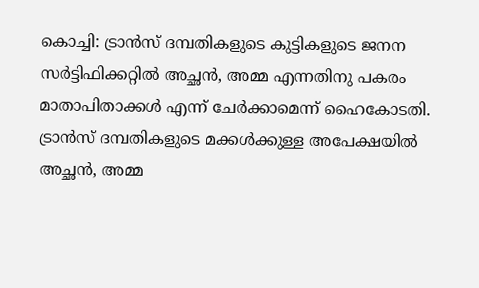കൊച്ചി: ട്രാൻസ് ദമ്പതികളുടെ കുട്ടികളുടെ ജനന സർട്ടിഫിക്കറ്റിൽ അച്ഛൻ, അമ്മ എന്നതിനു പകരം മാതാപിതാക്കൾ എന്ന് ചേർക്കാമെന്ന് ഹൈകോടതി. ട്രാൻസ് ദമ്പതികളുടെ മക്കൾക്കുള്ള അപേക്ഷയിൽ അച്ഛൻ, അമ്മ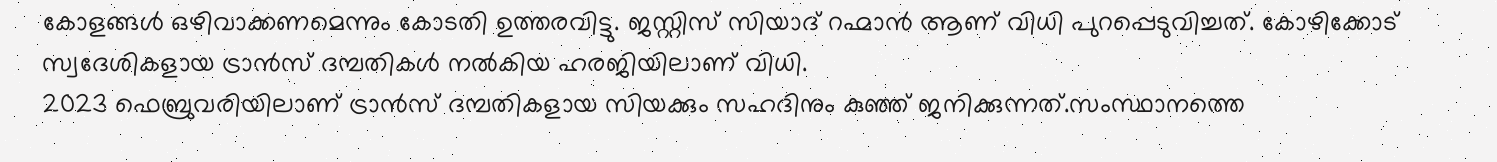കോളങ്ങൾ ഒഴിവാക്കണമെന്നും കോടതി ഉത്തരവിട്ടു. ജസ്റ്റിസ് സിയാദ് റഹ്മാൻ ആണ് വിധി പുറപ്പെടുവിച്ചത്. കോഴിക്കോട് സ്വദേശികളായ ട്രാൻസ് ദമ്പതികൾ നൽകിയ ഹരജിയിലാണ് വിധി.
2023 ഫെബ്രുവരിയിലാണ് ട്രാൻസ് ദമ്പതികളായ സിയക്കും സഹദിനും കുഞ്ഞ് ജനിക്കുന്നത്.സംസ്ഥാനത്തെ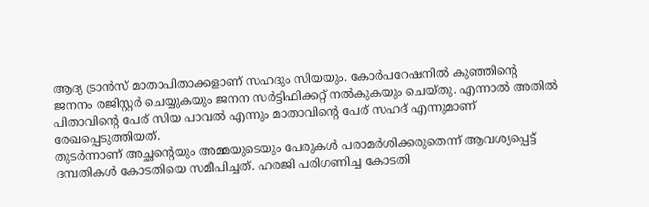ആദ്യ ട്രാൻസ് മാതാപിതാക്കളാണ് സഹദും സിയയും. കോർപറേഷനിൽ കുഞ്ഞിന്റെ ജനനം രജിസ്റ്റർ ചെയ്യുകയും ജനന സർട്ടിഫിക്കറ്റ് നൽകുകയും ചെയ്തു. എന്നാൽ അതിൽ പിതാവിന്റെ പേര് സിയ പാവൽ എന്നും മാതാവിന്റെ പേര് സഹദ് എന്നുമാണ് രേഖപ്പെടുത്തിയത്.
തുടർന്നാണ് അച്ഛന്റെയും അമ്മയുടെയും പേരുകൾ പരാമർശിക്കരുതെന്ന് ആവശ്യപ്പെട്ട് ദമ്പതികൾ കോടതിയെ സമീപിച്ചത്. ഹരജി പരിഗണിച്ച കോടതി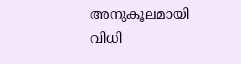അനുകൂലമായി വിധി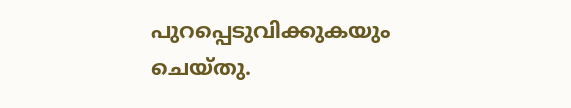പുറപ്പെടുവിക്കുകയും ചെയ്തു.